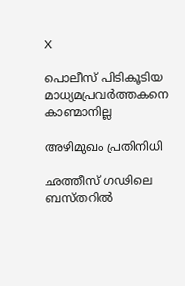X

പൊലീസ് പിടികൂടിയ മാധ്യമപ്രവര്‍ത്തകനെ കാണ്മാനില്ല

അഴിമുഖം പ്രതിനിധി

ഛത്തീസ് ഗഢിലെ ബസ്തറില്‍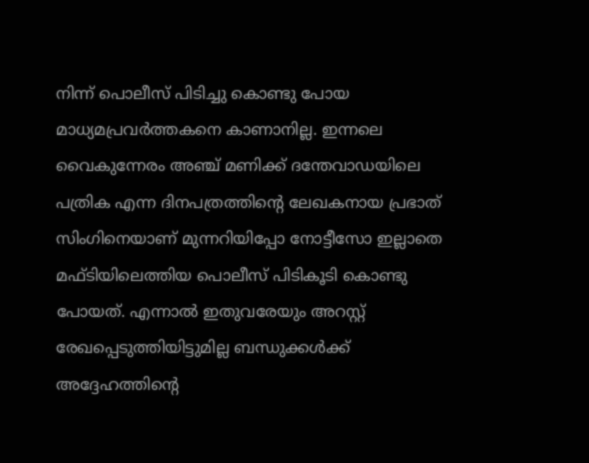നിന്ന് പൊലീസ് പിടിച്ചു കൊണ്ടു പോയ മാധ്യമപ്രവര്‍ത്തകനെ കാണാനില്ല. ഇന്നലെ വൈകുന്നേരം അഞ്ച് മണിക്ക് ദന്തേവാഡയിലെ പത്രിക എന്ന ദിനപത്രത്തിന്റെ ലേഖകനായ പ്രഭാത് സിംഗിനെയാണ് മുന്നറിയിപ്പോ നോട്ടീസോ ഇല്ലാതെ മഫ്ടിയിലെത്തിയ പൊലീസ് പിടികൂടി കൊണ്ടു പോയത്. എന്നാല്‍ ഇതുവരേയും അറസ്റ്റ് രേഖപ്പെടുത്തിയിട്ടുമില്ല ബന്ധുക്കള്‍ക്ക് അദ്ദേഹത്തിന്റെ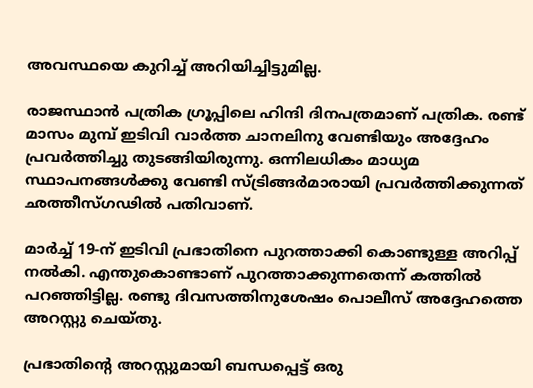അവസ്ഥയെ കുറിച്ച് അറിയിച്ചിട്ടുമില്ല.

രാജസ്ഥാന്‍ പത്രിക ഗ്രൂപ്പിലെ ഹിന്ദി ദിനപത്രമാണ് പത്രിക. രണ്ട് മാസം മുമ്പ് ഇടിവി വാര്‍ത്ത ചാനലിനു വേണ്ടിയും അദ്ദേഹം പ്രവര്‍ത്തിച്ചു തുടങ്ങിയിരുന്നു. ഒന്നിലധികം മാധ്യമ സ്ഥാപനങ്ങള്‍ക്കു വേണ്ടി സ്ട്രിങ്ങര്‍മാരായി പ്രവര്‍ത്തിക്കുന്നത് ഛത്തീസ്ഗഢില്‍ പതിവാണ്.

മാര്‍ച്ച് 19-ന് ഇടിവി പ്രഭാതിനെ പുറത്താക്കി കൊണ്ടുള്ള അറിപ്പ് നല്‍കി. എന്തുകൊണ്ടാണ് പുറത്താക്കുന്നതെന്ന് കത്തില്‍ പറഞ്ഞിട്ടില്ല. രണ്ടു ദിവസത്തിനുശേഷം പൊലീസ് അദ്ദേഹത്തെ അറസ്റ്റു ചെയ്തു.

പ്രഭാതിന്റെ അറസ്റ്റുമായി ബന്ധപ്പെട്ട് ഒരു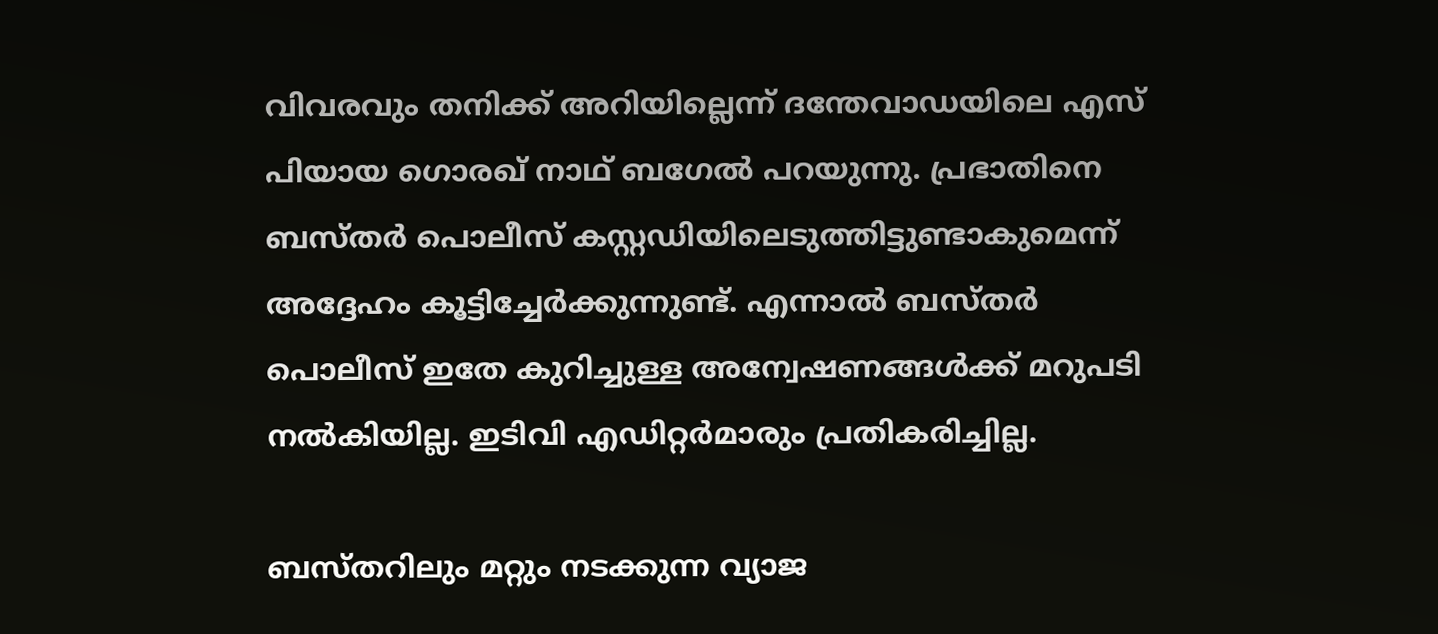വിവരവും തനിക്ക് അറിയില്ലെന്ന് ദന്തേവാഡയിലെ എസ് പിയായ ഗൊരഖ് നാഥ് ബഗേല്‍ പറയുന്നു. പ്രഭാതിനെ ബസ്തര്‍ പൊലീസ് കസ്റ്റഡിയിലെടുത്തിട്ടുണ്ടാകുമെന്ന് അദ്ദേഹം കൂട്ടിച്ചേര്‍ക്കുന്നുണ്ട്. എന്നാല്‍ ബസ്തര്‍ പൊലീസ് ഇതേ കുറിച്ചുള്ള അന്വേഷണങ്ങള്‍ക്ക് മറുപടി നല്‍കിയില്ല. ഇടിവി എഡിറ്റര്‍മാരും പ്രതികരിച്ചില്ല.

ബസ്തറിലും മറ്റും നടക്കുന്ന വ്യാജ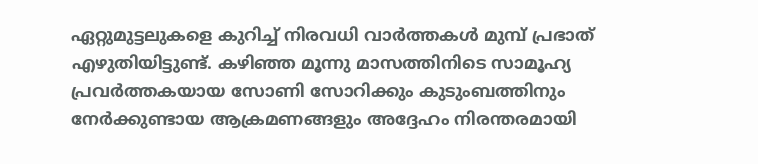ഏറ്റുമുട്ടലുകളെ കുറിച്ച് നിരവധി വാര്‍ത്തകള്‍ മുമ്പ് പ്രഭാത് എഴുതിയിട്ടുണ്ട്. കഴിഞ്ഞ മൂന്നു മാസത്തിനിടെ സാമൂഹ്യ പ്രവര്‍ത്തകയായ സോണി സോറിക്കും കുടുംബത്തിനും നേര്‍ക്കുണ്ടായ ആക്രമണങ്ങളും അദ്ദേഹം നിരന്തരമായി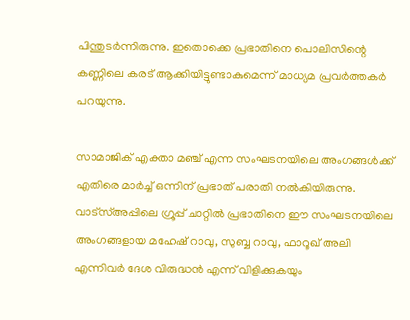പിന്തുടര്‍ന്നിരുന്നു. ഇതൊക്കെ പ്രഭാതിനെ പൊലിസിന്റെ കണ്ണിലെ കരട് ആക്കിയിട്ടുണ്ടാകുമെന്ന് മാധ്യമ പ്രവര്‍ത്തകര്‍ പറയുന്നു.

സാമാജിക് എക്താ മഞ്ച് എന്ന സംഘടനയിലെ അംഗങ്ങള്‍ക്ക് എതിരെ മാര്‍ച്ച് ഒന്നിന് പ്രഭാത് പരാതി നല്‍കിയിരുന്നു. വാട്‌സ്അപ്പിലെ ഗ്രൂപ്പ് ചാറ്റില്‍ പ്രഭാതിനെ ഈ സംഘടനയിലെ അംഗങ്ങളായ മഹേഷ് റാവു, സുബ്ബ റാവു, ഫാറൂഖ് അലി എന്നിവര്‍ ദേശ വിരുദ്ധന്‍ എന്ന് വിളിക്കുകയും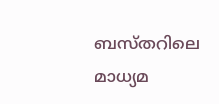ബസ്തറിലെ മാധ്യമ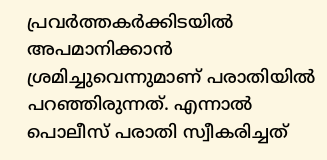പ്രവര്‍ത്തകര്‍ക്കിടയില്‍ അപമാനിക്കാന്‍ ശ്രമിച്ചുവെന്നുമാണ് പരാതിയില്‍ പറഞ്ഞിരുന്നത്. എന്നാല്‍ പൊലീസ് പരാതി സ്വീകരിച്ചത്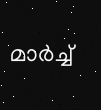മാര്‍ച്ച്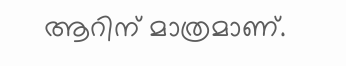ആറിന് മാത്രമാണ്.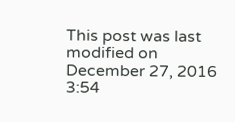This post was last modified on December 27, 2016 3:54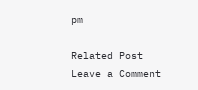pm

Related Post
Leave a Comment